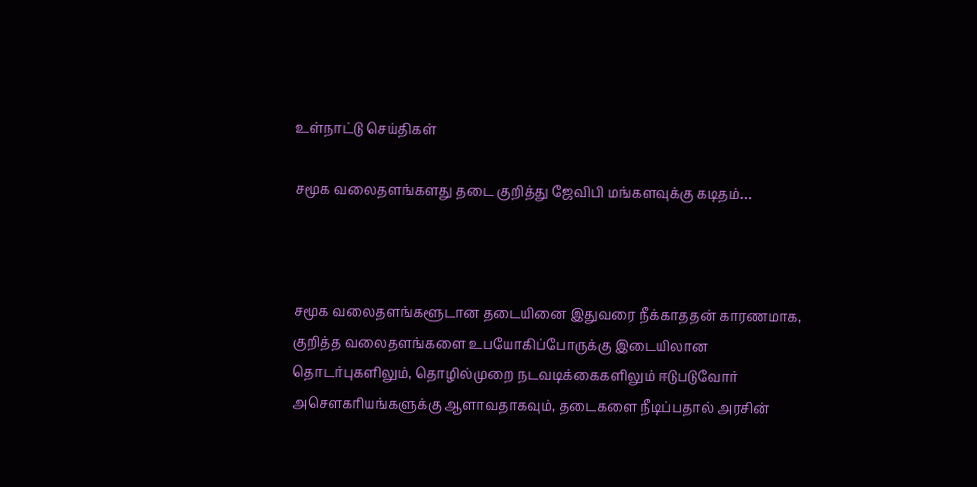உள்நாட்டு செய்திகள்

சமூக வலைதளங்களது தடை குறித்து ஜேவிபி மங்களவுக்கு கடிதம்…



சமூக வலைதளங்களூடான தடையினை இதுவரை நீக்காததன் காரணமாக, குறித்த வலைதளங்களை உபயோகிப்போருக்கு இடையிலான தொடர்புகளிலும், தொழில்முறை நடவடிக்கைகளிலும் ஈடுபடுவோர் அசௌகரியங்களுக்கு ஆளாவதாகவும், தடைகளை நீடிப்பதால் அரசின்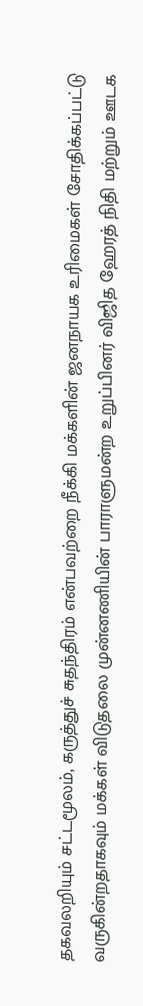தகவலறியும் சட்டமூலம், கருத்துச் சுதந்திரம் என்பவற்றை நீக்கி மக்களின் ஜனநாயக உரிமைகள் சோதிக்கப்பட்டு வருகின்றதாகவும் மக்கள் விடுதலை முன்னணியின் பாராளுமன்ற உறுப்பினர் விஜித ஹேரத் நிதி மற்றும் ஊடக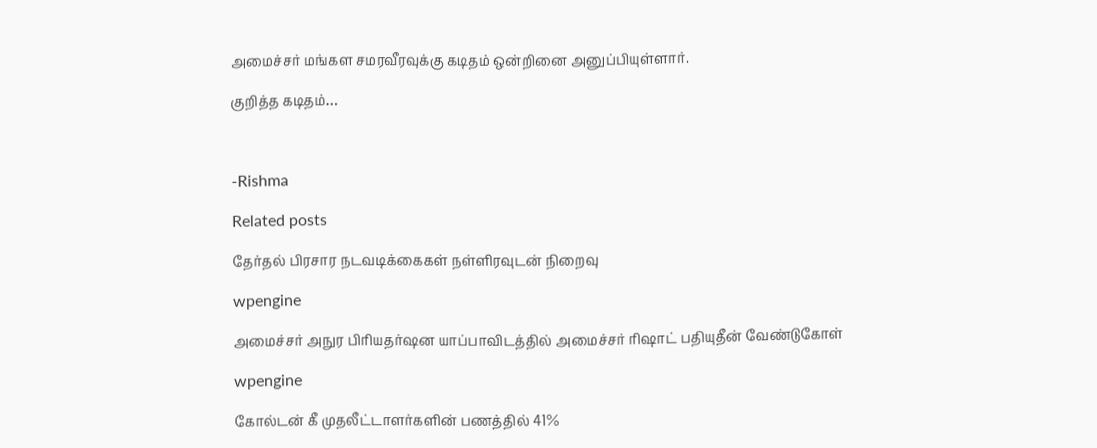அமைச்சர் மங்கள சமரவீரவுக்கு கடிதம் ஒன்றினை அனுப்பியுள்ளார்.

குறித்த கடிதம்…



-Rishma

Related posts

தேர்தல் பிரசார நடவடிக்கைகள் நள்ளிரவுடன் நிறைவு

wpengine

அமைச்சர் அநுர பிரியதர்ஷன யாப்பாவிடத்தில் அமைச்சர் ரிஷாட் பதியுதீன் வேண்டுகோள்

wpengine

கோல்டன் கீ முதலீட்டாளர்களின் பணத்தில் 41%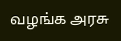வழங்க அரசு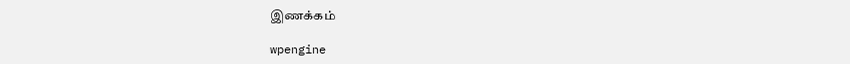இணக்கம்

wpengine